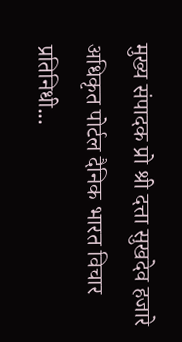मुख्य संपादक प्रो श्री दत्ता सुखदेव हजारे
अधिकृत पोर्टल दैनिक भारत विचार
प्रतिनिधी...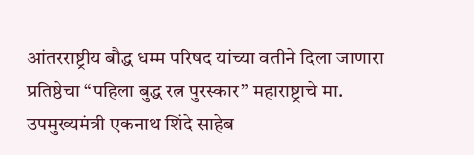आंतरराष्ट्रीय बौद्ध धम्म परिषद यांच्या वतीने दिला जाणारा प्रतिष्ठेचा “पहिला बुद्ध रत्न पुरस्कार” महाराष्ट्राचे मा. उपमुख्यमंत्री एकनाथ शिंदे साहेब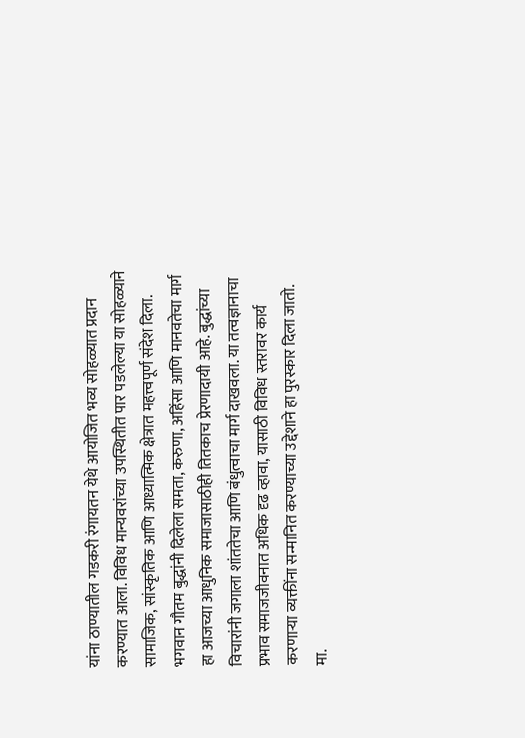यांना ठाण्यातील गडकरी रंगायतन येथे आयोजित भव्य सोहळ्यात प्रदान करण्यात आला. विविध मान्यवरांच्या उपस्थितीत पार पडलेल्या या सोहळ्याने सामाजिक, सांस्कृतिक आणि आध्यात्मिक क्षेत्रात महत्त्वपूर्ण संदेश दिला.
भगवान गौतम बुद्धांनी दिलेला समता, करुणा, अहिंसा आणि मानवतेचा मार्ग हा आजच्या आधुनिक समाजासाठीही तितकाच प्रेरणादायी आहे. बुद्धांच्या विचारांनी जगाला शांततेचा आणि बंधुत्वाचा मार्ग दाखवला. या तत्वज्ञानाचा प्रभाव समाजजीवनात अधिक दृढ व्हावा, यासाठी विविध स्तरावर कार्य करणाऱ्या व्यक्तींना सन्मानित करण्याच्या उद्देशाने हा पुरस्कार दिला जातो.
मा.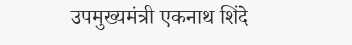उपमुख्यमंत्री एकनाथ शिंदे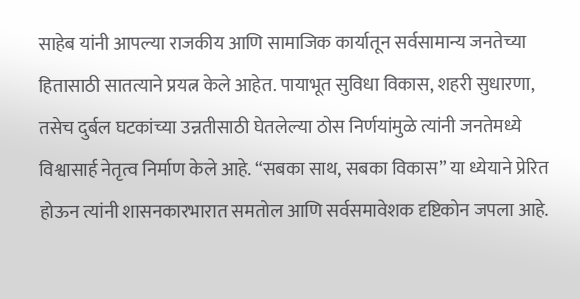साहेब यांनी आपल्या राजकीय आणि सामाजिक कार्यातून सर्वसामान्य जनतेच्या हितासाठी सातत्याने प्रयत्न केले आहेत. पायाभूत सुविधा विकास, शहरी सुधारणा, तसेच दुर्बल घटकांच्या उन्नतीसाठी घेतलेल्या ठोस निर्णयांमुळे त्यांनी जनतेमध्ये विश्वासार्ह नेतृत्व निर्माण केले आहे. “सबका साथ, सबका विकास” या ध्येयाने प्रेरित होऊन त्यांनी शासनकारभारात समतोल आणि सर्वसमावेशक दृष्टिकोन जपला आहे.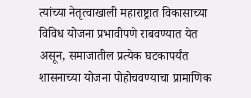त्यांच्या नेतृत्वाखाली महाराष्ट्रात विकासाच्या विविध योजना प्रभावीपणे राबवण्यात येत असून, समाजातील प्रत्येक घटकापर्यंत शासनाच्या योजना पोहोचवण्याचा प्रामाणिक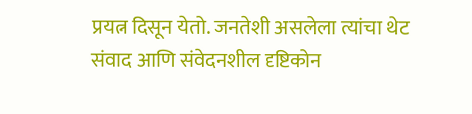प्रयत्न दिसून येतो. जनतेशी असलेला त्यांचा थेट संवाद आणि संवेदनशील दृष्टिकोन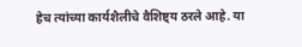हेच त्यांच्या कार्यशैलीचे वैशिष्ट्य ठरले आहे. या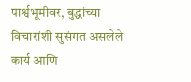पार्श्वभूमीवर, बुद्धांच्या विचारांशी सुसंगत असलेले कार्य आणि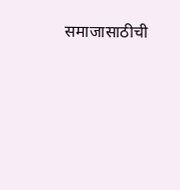समाजासाठीची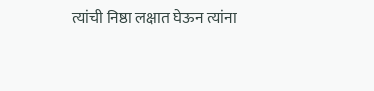त्यांची निष्ठा लक्षात घेऊन त्यांना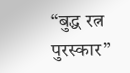“बुद्ध रत्न पुरस्कार”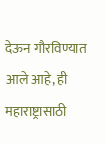देऊन गौरविण्यात आले आहे, ही महाराष्ट्रासाठी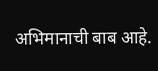अभिमानाची बाब आहे.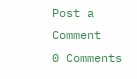Post a Comment
0 Comments